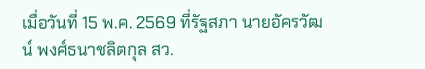เมื่อวันที่ 15 พ.ค. 2569 ที่รัฐสภา นายอัครวัฒน์ พงศ์ธนาชลิตกุล สว.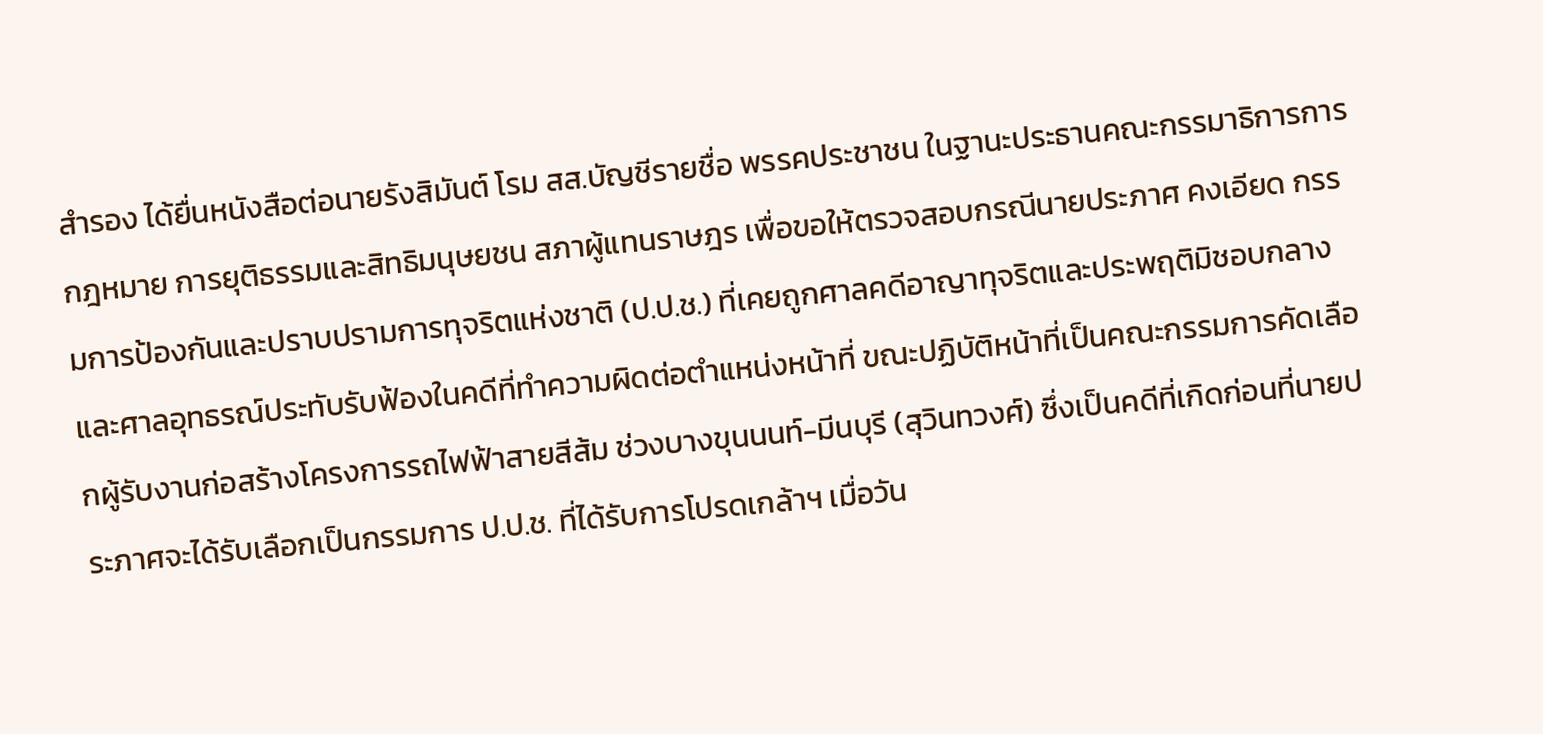สำรอง ได้ยื่นหนังสือต่อนายรังสิมันต์ โรม สส.บัญชีรายชื่อ พรรคประชาชน ในฐานะประธานคณะกรรมาธิการการกฎหมาย การยุติธรรมและสิทธิมนุษยชน สภาผู้แทนราษฎร เพื่อขอให้ตรวจสอบกรณีนายประภาศ คงเอียด กรรมการป้องกันและปราบปรามการทุจริตแห่งชาติ (ป.ป.ช.) ที่เคยถูกศาลคดีอาญาทุจริตและประพฤติมิชอบกลาง และศาลอุทธรณ์ประทับรับฟ้องในคดีที่ทำความผิดต่อตำแหน่งหน้าที่ ขณะปฏิบัติหน้าที่เป็นคณะกรรมการคัดเลือกผู้รับงานก่อสร้างโครงการรถไฟฟ้าสายสีส้ม ช่วงบางขุนนนท์-มีนบุรี (สุวินทวงศ์) ซึ่งเป็นคดีที่เกิดก่อนที่นายประภาศจะได้รับเลือกเป็นกรรมการ ป.ป.ช. ที่ได้รับการโปรดเกล้าฯ เมื่อวัน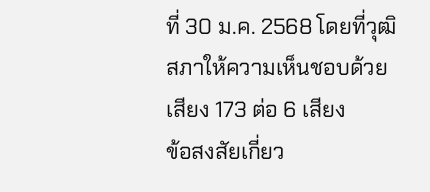ที่ 30 ม.ค. 2568 โดยที่วุฒิสภาให้ความเห็นชอบด้วยเสียง 173 ต่อ 6 เสียง
ข้อสงสัยเกี่ยว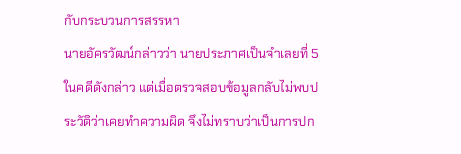กับกระบวนการสรรหา
นายอัครวัฒน์กล่าวว่า นายประภาศเป็นจำเลยที่ 5 ในคดีดังกล่าว แต่เมื่อตรวจสอบข้อมูลกลับไม่พบประวัติว่าเคยทำความผิด จึงไม่ทราบว่าเป็นการปก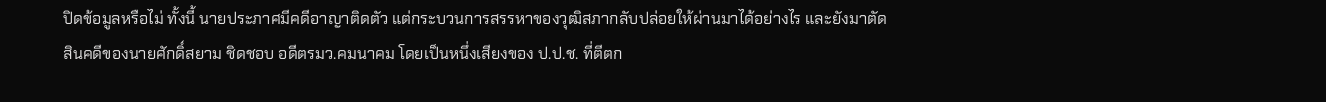ปิดข้อมูลหรือไม่ ทั้งนี้ นายประภาศมีคดีอาญาติดตัว แต่กระบวนการสรรหาของวุฒิสภากลับปล่อยให้ผ่านมาได้อย่างไร และยังมาตัดสินคดีของนายศักดิ์สยาม ชิดชอบ อดีตรมว.คมนาคม โดยเป็นหนึ่งเสียงของ ป.ป.ช. ที่ตีตก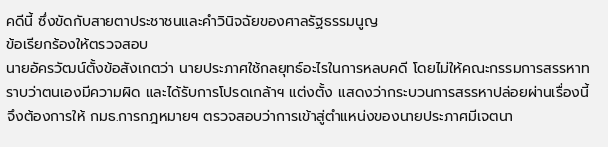คดีนี้ ซึ่งขัดกับสายตาประชาชนและคำวินิจฉัยของศาลรัฐธรรมนูญ
ข้อเรียกร้องให้ตรวจสอบ
นายอัครวัฒน์ตั้งข้อสังเกตว่า นายประภาศใช้กลยุทธ์อะไรในการหลบคดี โดยไม่ให้คณะกรรมการสรรหาทราบว่าตนเองมีความผิด และได้รับการโปรดเกล้าฯ แต่งตั้ง แสดงว่ากระบวนการสรรหาปล่อยผ่านเรื่องนี้ จึงต้องการให้ กมธ.การกฎหมายฯ ตรวจสอบว่าการเข้าสู่ตำแหน่งของนายประภาศมีเจตนา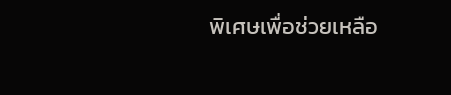พิเศษเพื่อช่วยเหลือ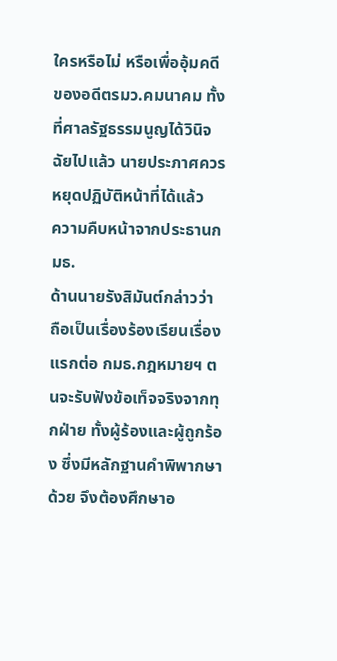ใครหรือไม่ หรือเพื่ออุ้มคดีของอดีตรมว.คมนาคม ทั้งที่ศาลรัฐธรรมนูญได้วินิจฉัยไปแล้ว นายประภาศควรหยุดปฏิบัติหน้าที่ได้แล้ว
ความคืบหน้าจากประธานกมธ.
ด้านนายรังสิมันต์กล่าวว่า ถือเป็นเรื่องร้องเรียนเรื่องแรกต่อ กมธ.กฎหมายฯ ตนจะรับฟังข้อเท็จจริงจากทุกฝ่าย ทั้งผู้ร้องและผู้ถูกร้อง ซึ่งมีหลักฐานคำพิพากษาด้วย จึงต้องศึกษาอ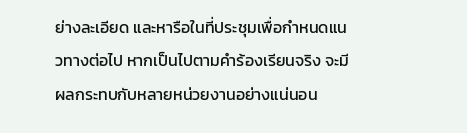ย่างละเอียด และหารือในที่ประชุมเพื่อกำหนดแนวทางต่อไป หากเป็นไปตามคำร้องเรียนจริง จะมีผลกระทบกับหลายหน่วยงานอย่างแน่นอน